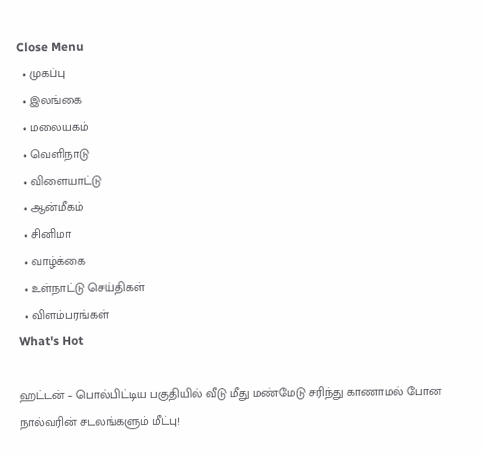Close Menu
  • முகப்பு
  • இலங்கை
  • மலையகம்
  • வெளிநாடு
  • விளையாட்டு
  • ஆன்மீகம்
  • சினிமா
  • வாழ்க்கை
  • உள்நாட்டு செய்திகள்
  • விளம்பரங்கள்
What's Hot

ஹட்டன் – பொல்பிட்டிய பகுதியில் வீடு மீது மண்மேடு சரிந்து காணாமல் போன நால்வரின் சடலங்களும் மீட்பு!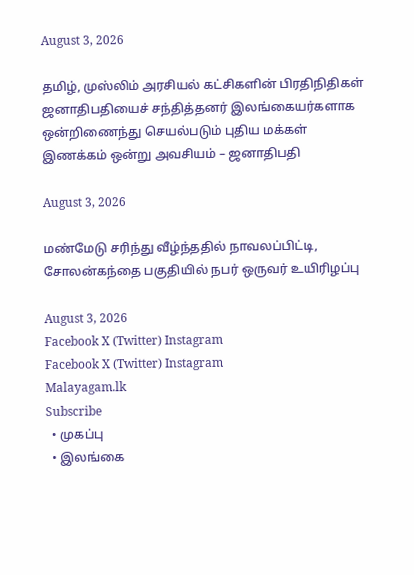August 3, 2026

தமிழ், முஸ்லிம் அரசியல் கட்சிகளின் பிரதிநிதிகள் ஜனாதிபதியைச் சந்தித்தனர் இலங்கையர்களாக ஒன்றிணைந்து செயல்படும் புதிய மக்கள் இணக்கம் ஒன்று அவசியம் – ஜனாதிபதி

August 3, 2026

மண்மேடு சரிந்து வீழ்ந்ததில் நாவலப்பிட்டி, சோலன்கந்தை பகுதியில் நபர் ஒருவர் உயிரிழப்பு

August 3, 2026
Facebook X (Twitter) Instagram
Facebook X (Twitter) Instagram
Malayagam.lk
Subscribe
  • முகப்பு
  • இலங்கை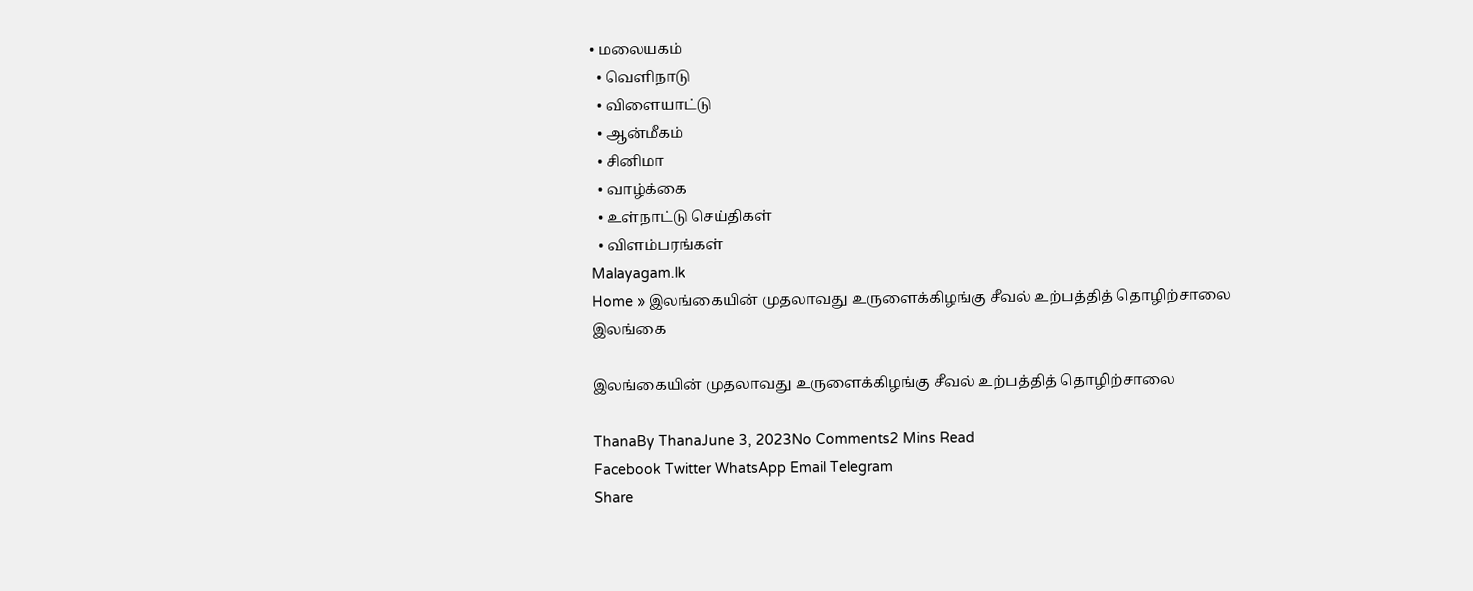• மலையகம்
  • வெளிநாடு
  • விளையாட்டு
  • ஆன்மீகம்
  • சினிமா
  • வாழ்க்கை
  • உள்நாட்டு செய்திகள்
  • விளம்பரங்கள்
Malayagam.lk
Home » இலங்கையின் முதலாவது உருளைக்கிழங்கு சீவல் உற்பத்தித் தொழிற்சாலை
இலங்கை

இலங்கையின் முதலாவது உருளைக்கிழங்கு சீவல் உற்பத்தித் தொழிற்சாலை

ThanaBy ThanaJune 3, 2023No Comments2 Mins Read
Facebook Twitter WhatsApp Email Telegram
Share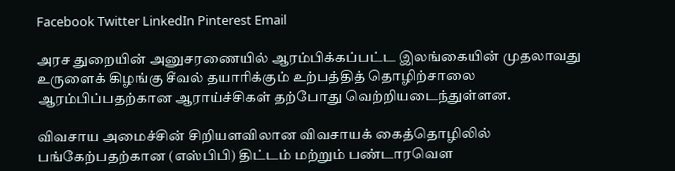Facebook Twitter LinkedIn Pinterest Email

அரச துறையின் அனுசரணையில் ஆரம்பிக்கப்பட்ட இலங்கையின் முதலாவது உருளைக் கிழங்கு சீவல் தயாரிக்கும் உற்பத்தித் தொழிற்சாலை ஆரம்பிப்பதற்கான ஆராய்ச்சிகள் தற்போது வெற்றியடைந்துள்ளன.

விவசாய அமைச்சின் சிறியளவிலான விவசாயக் கைத்தொழிலில் பங்கேற்பதற்கான (எஸ்பிபி) திட்டம் மற்றும் பண்டாரவெள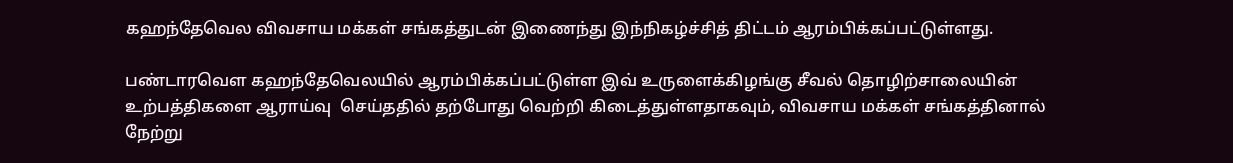கஹந்தேவெல விவசாய மக்கள் சங்கத்துடன் இணைந்து இந்நிகழ்ச்சித் திட்டம் ஆரம்பிக்கப்பட்டுள்ளது.

பண்டாரவெள கஹந்தேவெலயில் ஆரம்பிக்கப்பட்டுள்ள இவ் உருளைக்கிழங்கு சீவல் தொழிற்சாலையின் உற்பத்திகளை ஆராய்வு  செய்ததில் தற்போது வெற்றி கிடைத்துள்ளதாகவும், விவசாய மக்கள் சங்கத்தினால் நேற்று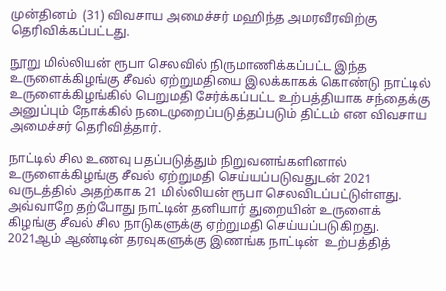முன்தினம்  (31) விவசாய அமைச்சர் மஹிந்த அமரவீரவிற்கு தெரிவிக்கப்பட்டது.

நூறு மில்லியன் ரூபா செலவில் நிருமாணிக்கப்பட்ட இந்த உருளைக்கிழங்கு சீவல் ஏற்றுமதியை இலக்காகக் கொண்டு நாட்டில் உருளைக்கிழங்கில் பெறுமதி சேர்க்கப்பட்ட உற்பத்தியாக சந்தைக்கு அனுப்பும் நோக்கில் நடைமுறைப்படுத்தப்படும் திட்டம் என விவசாய அமைச்சர் தெரிவித்தார்.

நாட்டில் சில உணவு பதப்படுத்தும் நிறுவனங்களினால் உருளைக்கிழங்கு சீவல் ஏற்றுமதி செய்யப்படுவதுடன் 2021 வருடத்தில் அதற்காக 21 மில்லியன் ரூபா செலவிடப்பட்டுள்ளது.  அவ்வாறே தற்போது நாட்டின் தனியார் துறையின் உருளைக் கிழங்கு சீவல் சில நாடுகளுக்கு ஏற்றுமதி செய்யப்படுகிறது. 2021ஆம் ஆண்டின் தரவுகளுக்கு இணங்க நாட்டின்  உற்பத்தித்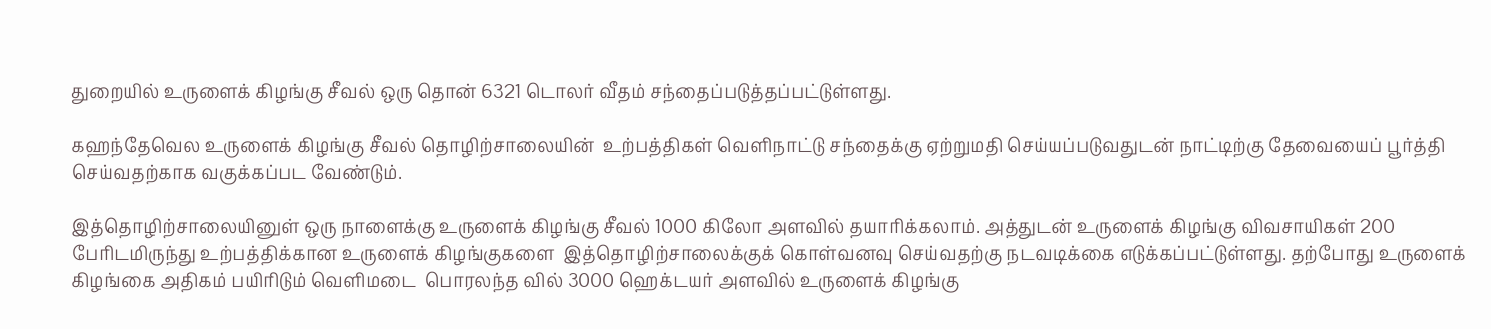துறையில் உருளைக் கிழங்கு சீவல் ஒரு தொன் 6321 டொலர் வீதம் சந்தைப்படுத்தப்பட்டுள்ளது.

கஹந்தேவெல உருளைக் கிழங்கு சீவல் தொழிற்சாலையின்  உற்பத்திகள் வெளிநாட்டு சந்தைக்கு ஏற்றுமதி செய்யப்படுவதுடன் நாட்டிற்கு தேவையைப் பூர்த்தி செய்வதற்காக வகுக்கப்பட வேண்டும்.

இத்தொழிற்சாலையினுள் ஒரு நாளைக்கு உருளைக் கிழங்கு சீவல் 1000 கிலோ அளவில் தயாரிக்கலாம். அத்துடன் உருளைக் கிழங்கு விவசாயிகள் 200 பேரிடமிருந்து உற்பத்திக்கான உருளைக் கிழங்குகளை  இத்தொழிற்சாலைக்குக் கொள்வனவு செய்வதற்கு நடவடிக்கை எடுக்கப்பட்டுள்ளது. தற்போது உருளைக் கிழங்கை அதிகம் பயிரிடும் வெளிமடை  பொரலந்த வில் 3000 ஹெக்டயர் அளவில் உருளைக் கிழங்கு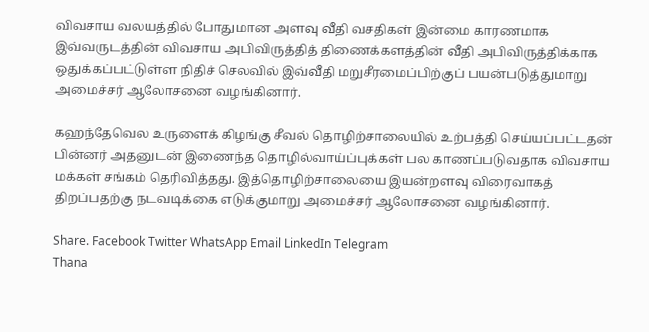விவசாய வலயத்தில் போதுமான அளவு வீதி வசதிகள் இன்மை காரணமாக இவ்வருடத்தின் விவசாய அபிவிருத்தித் திணைக்களத்தின் வீதி அபிவிருத்திக்காக ஒதுக்கப்பட்டுள்ள நிதிச் செலவில் இவ்வீதி மறுசீரமைப்பிற்குப் பயன்படுத்துமாறு அமைச்சர் ஆலோசனை வழங்கினார்.

கஹந்தேவெல உருளைக் கிழங்கு சீவல் தொழிற்சாலையில் உற்பத்தி செய்யப்பட்டதன் பின்னர் அதனுடன் இணைந்த தொழில்வாய்ப்புக்கள் பல காணப்படுவதாக விவசாய மக்கள் சங்கம் தெரிவித்தது. இத்தொழிற்சாலையை இயன்றளவு விரைவாகத் திறப்பதற்கு நடவடிக்கை எடுக்குமாறு அமைச்சர் ஆலோசனை வழங்கினார்.

Share. Facebook Twitter WhatsApp Email LinkedIn Telegram
Thana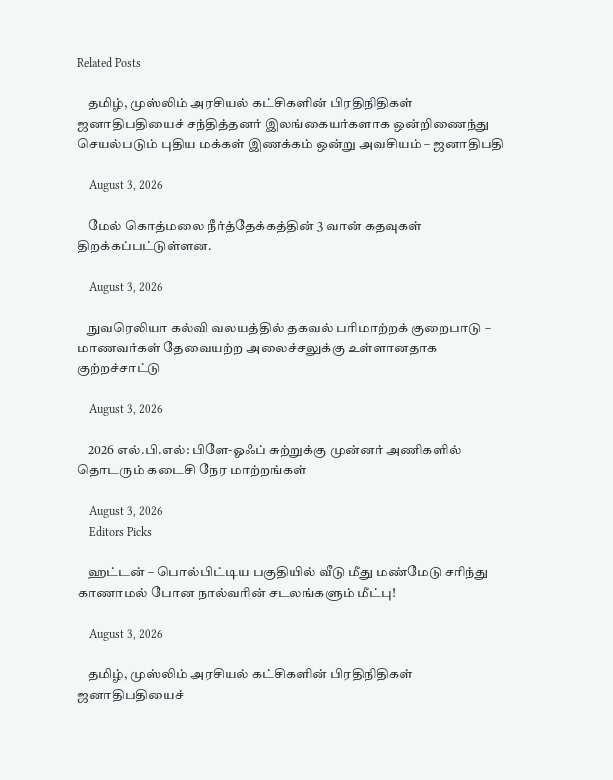Related Posts

    தமிழ், முஸ்லிம் அரசியல் கட்சிகளின் பிரதிநிதிகள் ஜனாதிபதியைச் சந்தித்தனர் இலங்கையர்களாக ஒன்றிணைந்து செயல்படும் புதிய மக்கள் இணக்கம் ஒன்று அவசியம் – ஜனாதிபதி

    August 3, 2026

    மேல் கொத்மலை நீர்த்தேக்கத்தின் 3 வான் கதவுகள் திறக்கப்பட்டுள்ளன.

    August 3, 2026

    நுவரெலியா கல்வி வலயத்தில் தகவல் பரிமாற்றக் குறைபாடு – மாணவர்கள் தேவையற்ற அலைச்சலுக்கு உள்ளானதாக குற்றச்சாட்டு

    August 3, 2026

    2026 எல்.பி.எல்: பிளே-ஓஃப் சுற்றுக்கு முன்னர் அணிகளில் தொடரும் கடைசி நேர மாற்றங்கள்

    August 3, 2026
    Editors Picks

    ஹட்டன் – பொல்பிட்டிய பகுதியில் வீடு மீது மண்மேடு சரிந்து காணாமல் போன நால்வரின் சடலங்களும் மீட்பு!

    August 3, 2026

    தமிழ், முஸ்லிம் அரசியல் கட்சிகளின் பிரதிநிதிகள் ஜனாதிபதியைச்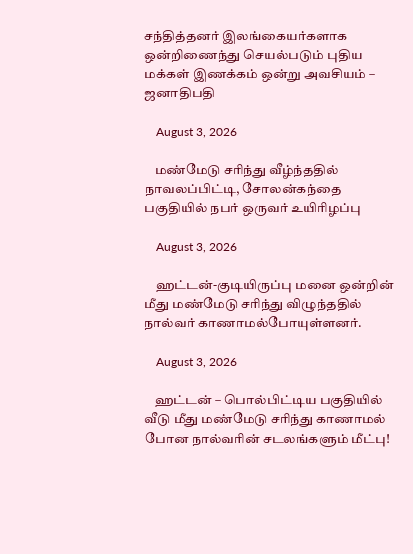சந்தித்தனர் இலங்கையர்களாக ஒன்றிணைந்து செயல்படும் புதிய மக்கள் இணக்கம் ஒன்று அவசியம் – ஜனாதிபதி

    August 3, 2026

    மண்மேடு சரிந்து வீழ்ந்ததில் நாவலப்பிட்டி, சோலன்கந்தை பகுதியில் நபர் ஒருவர் உயிரிழப்பு

    August 3, 2026

    ஹட்டன்-குடியிருப்பு மனை ஒன்றின் மீது மண்மேடு சரிந்து விழுந்ததில் நால்வர் காணாமல்போயுள்ளனர்.

    August 3, 2026

    ஹட்டன் – பொல்பிட்டிய பகுதியில் வீடு மீது மண்மேடு சரிந்து காணாமல் போன நால்வரின் சடலங்களும் மீட்பு!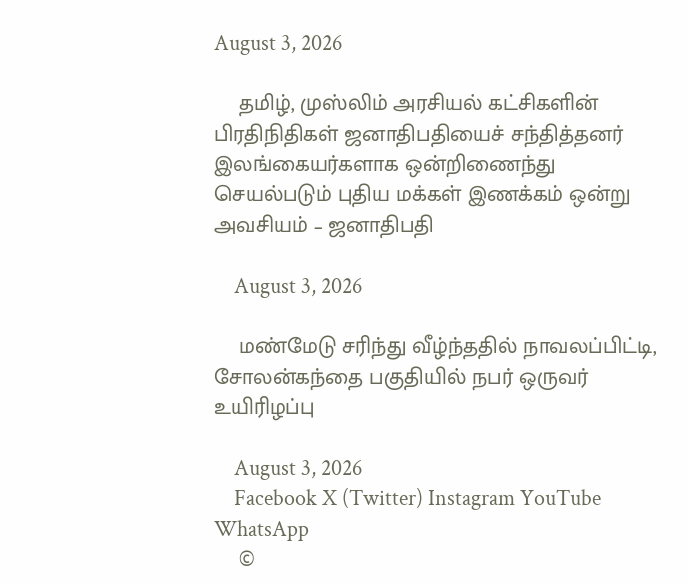August 3, 2026

    தமிழ், முஸ்லிம் அரசியல் கட்சிகளின் பிரதிநிதிகள் ஜனாதிபதியைச் சந்தித்தனர் இலங்கையர்களாக ஒன்றிணைந்து செயல்படும் புதிய மக்கள் இணக்கம் ஒன்று அவசியம் – ஜனாதிபதி

    August 3, 2026

    மண்மேடு சரிந்து வீழ்ந்ததில் நாவலப்பிட்டி, சோலன்கந்தை பகுதியில் நபர் ஒருவர் உயிரிழப்பு

    August 3, 2026
    Facebook X (Twitter) Instagram YouTube WhatsApp
    ©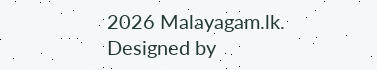2026 Malayagam.lk. Designed by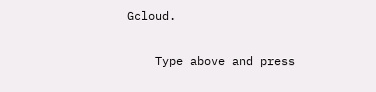Gcloud.

    Type above and press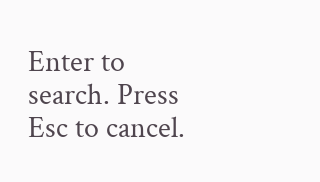Enter to search. Press Esc to cancel.